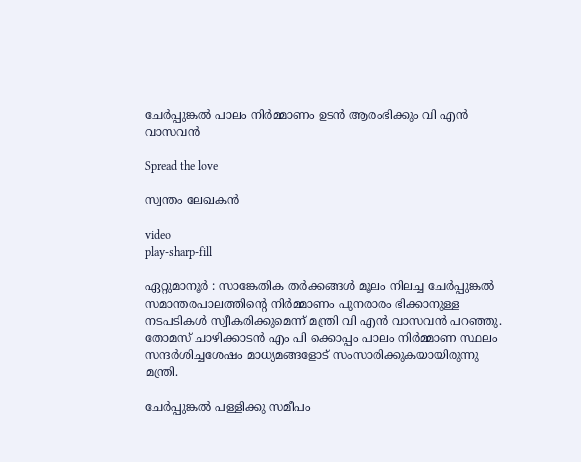ചേർപ്പുങ്കൽ പാലം നിർമ്മാണം ഉടൻ ആരംഭിക്കും വി എൻ വാസവൻ

Spread the love

സ്വന്തം ലേഖകൻ

video
play-sharp-fill

ഏറ്റുമാനൂർ : സാങ്കേതിക തർക്കങ്ങൾ മൂലം നിലച്ച ചേർപ്പുങ്കൽ സമാന്തരപാലത്തിന്റെ നിർമ്മാണം പുനരാരം ഭിക്കാനുള്ള നടപടികൾ സ്വീകരിക്കുമെന്ന് മന്ത്രി വി എൻ വാസവൻ പറഞ്ഞു.
തോമസ് ചാഴിക്കാടൻ എം പി ക്കൊപ്പം പാലം നിർമ്മാണ സ്ഥലം സന്ദർശിച്ചശേഷം മാധ്യമങ്ങളോട് സംസാരിക്കുകയായിരുന്നു മന്ത്രി.

ചേർപ്പുങ്കൽ പള്ളിക്കു സമീപം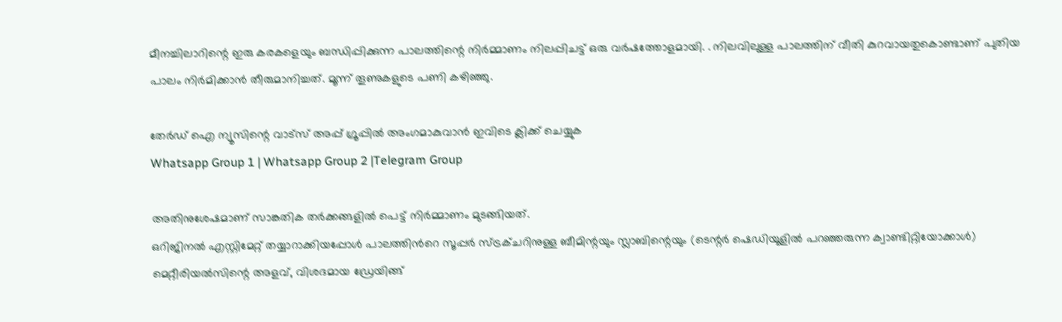മീനച്ചിലാറിന്റെ ഇരു കരകളെയും ബന്ധിപ്പിക്കുന്ന പാലത്തിന്റെ നിർമ്മാണം നിലപ്പിചട്ട് ഒരു വർഷത്തോളമായി. . നിലവിലുള്ള പാലത്തിന് വീതി കുറവായതുകൊണ്ടാണ് പുതിയ പാലം നിർമിക്കാൻ തീരുമാനിച്ചത്. മൂന്ന് തൂണുകളുടെ പണി കഴിഞ്ഞു.

തേർഡ് ഐ ന്യൂസിന്റെ വാട്സ് അപ്പ് ഗ്രൂപ്പിൽ അംഗമാകുവാൻ ഇവിടെ ക്ലിക്ക് ചെയ്യുക
Whatsapp Group 1 | Whatsapp Group 2 |Telegram Group

അതിനുശേഷമാണ് സാങ്കതിക തർക്കങ്ങളിൽ പെട്ട് നിർമ്മാണം മുടങ്ങിയത്.
ഒറിജിനൽ എസ്റ്റിമേറ്റ് തയ്യാറാക്കിയപ്പോൾ പാലത്തിൻറെ സൂപ്പർ സ്ട്രക്ചറിനുള്ള ബീമിന്റയും സ്ലാബിന്റെയും (ടെന്റർ ഷെഡിയൂളിൽ പറഞ്ഞരുന്ന ക്വാണ്ടിറ്റിയോക്കാൾ) മെറ്റീരിയൽസിന്റെ അളവ്, വിശദമായ ഡ്രേയിങ്ങ്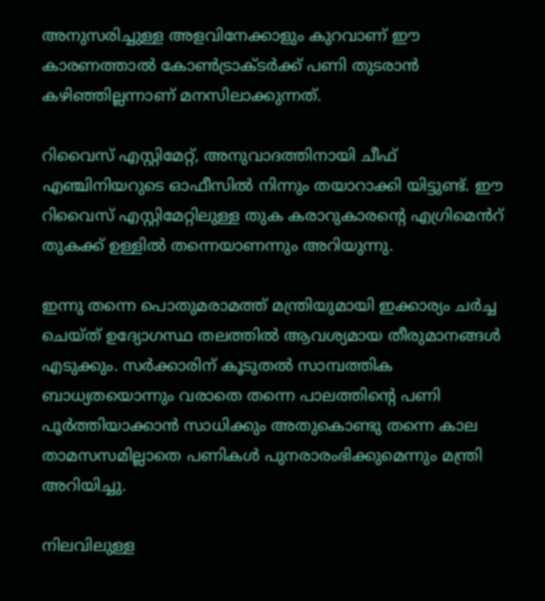അനുസരിച്ചുള്ള അളവിനേക്കാളും കുറവാണ് ഈ കാരണത്താൽ കോൺട്രാക്ടർക്ക് പണി തുടരാൻ കഴിഞ്ഞില്ലന്നാണ് മനസിലാക്കുന്നത്.

റിവൈസ് എസ്റ്റിമേറ്റ്, അനുവാദത്തിനായി ചീഫ് എഞ്ചിനിയറുടെ ഓഫീസിൽ നിന്നും തയാറാക്കി യിട്ടുണ്ട്. ഈ റിവൈസ് എസ്റ്റിമേറ്റിലുള്ള തുക കരാറുകാരന്റെ എഗ്രിമെൻറ് തുകക്ക് ഉള്ളിൽ തന്നെയാണന്നും അറിയുന്നു.

ഇന്നു തന്നെ പൊതുമരാമത്ത് മന്ത്രിയുമായി ഇക്കാര്യം ചർച്ച ചെയ്ത് ഉദ്യോഗസ്ഥ തലത്തിൽ ആവശ്യമായ തീരുമാനങ്ങൾ എടുക്കും. സർക്കാരിന് കൂടുതൽ സാമ്പത്തിക ബാധ്യതയൊന്നും വരാതെ തന്നെ പാലത്തിന്റെ പണി പൂർത്തിയാക്കാൻ സാധിക്കും അതുകൊണ്ടു തന്നെ കാല താമസസമില്ലാതെ പണികൾ പുനരാരംഭിക്കുമെന്നും മന്ത്രി അറിയിച്ചു.

നിലവിലുള്ള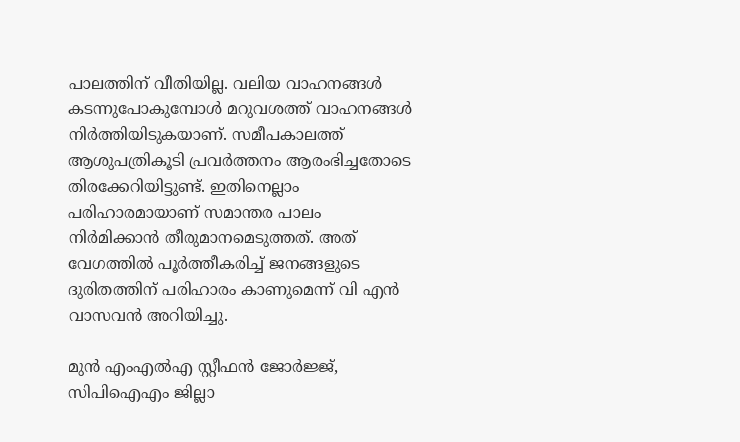പാലത്തിന് വീതിയില്ല. വലിയ വാഹനങ്ങൾ കടന്നുപോകുമ്പോൾ മറുവശത്ത് വാഹനങ്ങൾ നിർത്തിയിടുകയാണ്. സമീപകാലത്ത് ആശുപത്രികൂടി പ്രവർത്തനം ആരംഭിച്ചതോടെ തിരക്കേറിയിട്ടുണ്ട്. ഇതിനെല്ലാം പരിഹാരമായാണ് സമാന്തര പാലം നിർമിക്കാൻ തീരുമാനമെടുത്തത്. അത് വേഗത്തിൽ പൂർത്തീകരിച്ച് ജനങ്ങളുടെ ദുരിതത്തിന് പരിഹാരം കാണുമെന്ന് വി എൻ വാസവൻ അറിയിച്ചു.

മുൻ എംഎൽഎ സ്റ്റീഫൻ ജോർജ്ജ്, സിപിഐഎം ജില്ലാ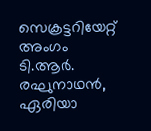സെക്രട്ടറിയേറ്റ് അംഗം ടി.ആർ. രഘുനാഥൻ, ഏരിയാ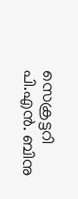സെക്രട്ടറി പി.എൻ. ബിനു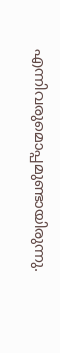എന്നിവരുമൊപ്പമുണ്ടായിരുന്നു.